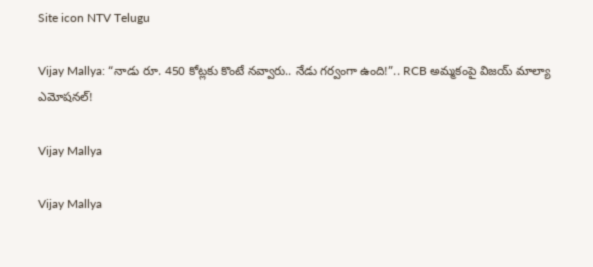Site icon NTV Telugu

Vijay Mallya: “నాడు రూ. 450 కోట్లకు కొంటే నవ్వారు.. నేడు గర్వంగా ఉంది!”.. RCB అమ్మకంపై విజయ్ మాల్యా ఎమోషనల్!

Vijay Mallya

Vijay Mallya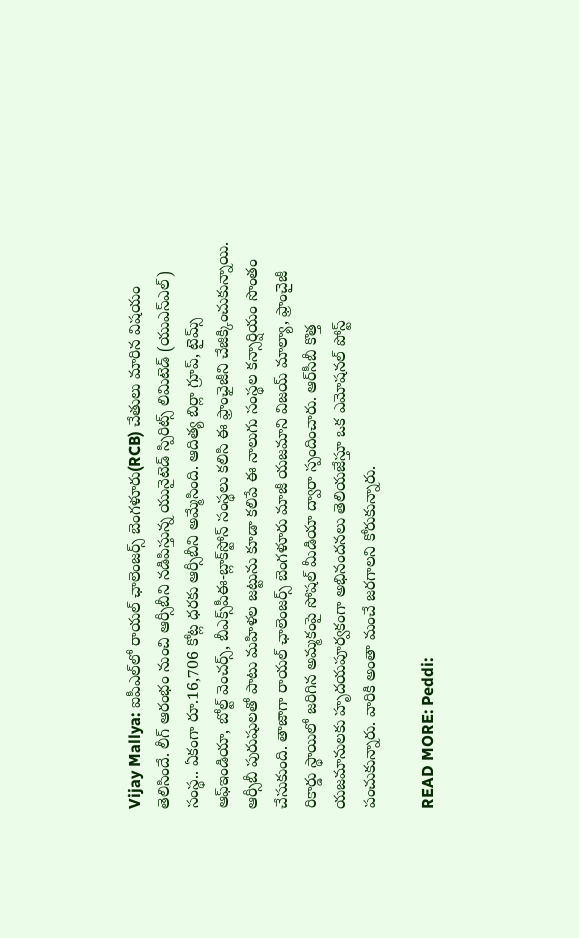Vijay Mallya: ఐపీఎల్‌లో రాయల్‌ ఛాలెంజర్స్‌ బెంగళూరు(RCB) చేతులు మారిన విషయం తెలిసిందే. లీగ్‌ ఆరంభం నుంచి ఆర్సీబీని నడిపిస్తున్న యునైటెడ్‌ స్పిరిట్స్‌ లిమిటెడ్‌ (యుఎస్‌ఎల్‌) సంస్థ.. ఏకంగా రూ.16,706 కోట్ల ధరకు ఆర్సీబీని అమ్మేసింది. ఆదిత్య బిర్లా గ్రూప్, టైమ్స్‌ ఆఫ్‌ఇండియా, బోల్ట్‌ వెంచర్స్, బీఎక్స్‌పీఈ-బ్లాక్‌స్టోన్‌ సంస్థలు కలిసి ఈ ఫ్రాంఛైజీని చేజిక్కించుకున్నాయి. ఆర్సీబీ పురుషులతో పాటు మహిళల జట్టును కూడా కలిపే ఈ నాలుగు సంస్థల కన్సార్షియం సొంతం చేసుకుంది. తాజాగా రాయల్ ఛాలెంజర్స్ బెంగళూరు మాజీ యజమాని విజయ్ మాల్యా, ఫ్రాంచైజీ రికార్డు స్థాయిలో జరిగిన అమ్మకంపై సోషల్ మీడియా ద్వారా స్పందించారు. ఆర్‌సీబీ కొత్త యజమానులకు హృదయపూర్వకంగా అభినందనలు తెలియజేస్తూ ఒక ఎమోషనల్ పోస్ట్ పంచుకున్నారు. వారికి అంతా మంచే జరగాలని కోరుకున్నారు.

READ MORE: Peddi: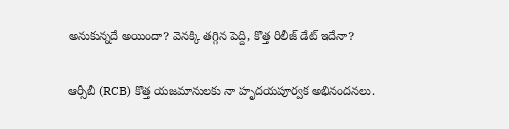అనుకున్నదే అయిందా? వెనక్కి తగ్గిన పెద్ది, కొత్త రిలీజ్ డేట్ ఇదేనా?

ఆర్సీబీ (RCB) కొత్త యజమానులకు నా హృదయపూర్వక అభినందనలు.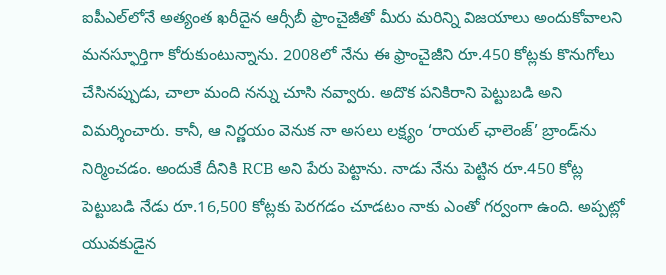ఐపీఎల్‌లోనే అత్యంత ఖరీదైన ఆర్సీబీ ఫ్రాంచైజీతో మీరు మరిన్ని విజయాలు అందుకోవాలని మనస్ఫూర్తిగా కోరుకుంటున్నాను. 2008లో నేను ఈ ఫ్రాంచైజీని రూ.450 కోట్లకు కొనుగోలు చేసినప్పుడు, చాలా మంది నన్ను చూసి నవ్వారు. అదొక పనికిరాని పెట్టుబడి అని విమర్శించారు. కానీ, ఆ నిర్ణయం వెనుక నా అసలు లక్ష్యం ‘రాయల్ ఛాలెంజ్’ బ్రాండ్‌ను నిర్మించడం. అందుకే దీనికి RCB అని పేరు పెట్టాను. నాడు నేను పెట్టిన రూ.450 కోట్ల పెట్టుబడి నేడు రూ.16,500 కోట్లకు పెరగడం చూడటం నాకు ఎంతో గర్వంగా ఉంది. అప్పట్లో యువకుడైన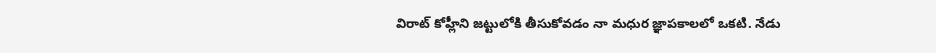విరాట్ కోహ్లీని జట్టులోకి తీసుకోవడం నా మధుర జ్ఞాపకాలలో ఒకటి. నేడు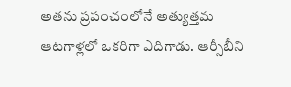అతను ప్రపంచంలోనే అత్యుత్తమ ఆటగాళ్లలో ఒకరిగా ఎదిగాడు. ఆర్సీబీని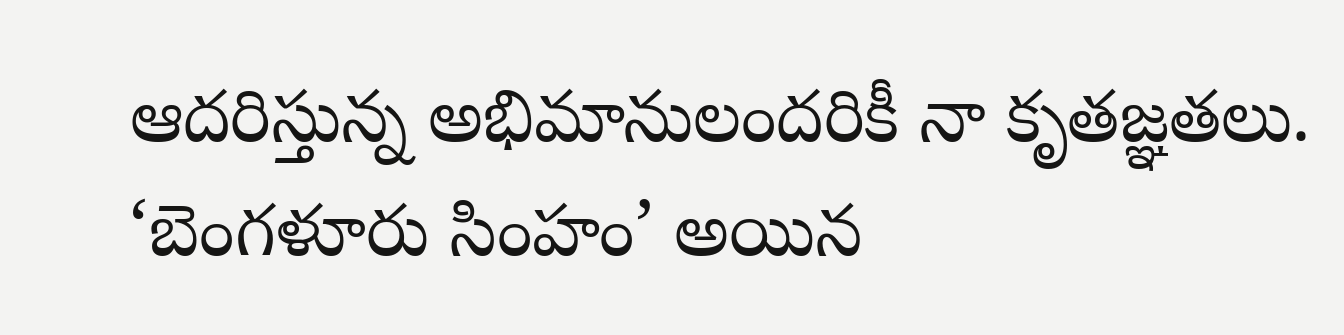ఆదరిస్తున్న అభిమానులందరికీ నా కృతజ్ఞతలు. ‘బెంగళూరు సింహం’ అయిన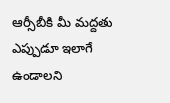ఆర్సీబీకి మీ మద్దతు ఎప్పుడూ ఇలాగే ఉండాలని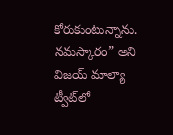కోరుకుంటున్నాను. నమస్కారం” అని విజయ్ మాల్యా ట్వీట్‌లో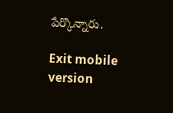పేర్కొన్నారు.

Exit mobile version